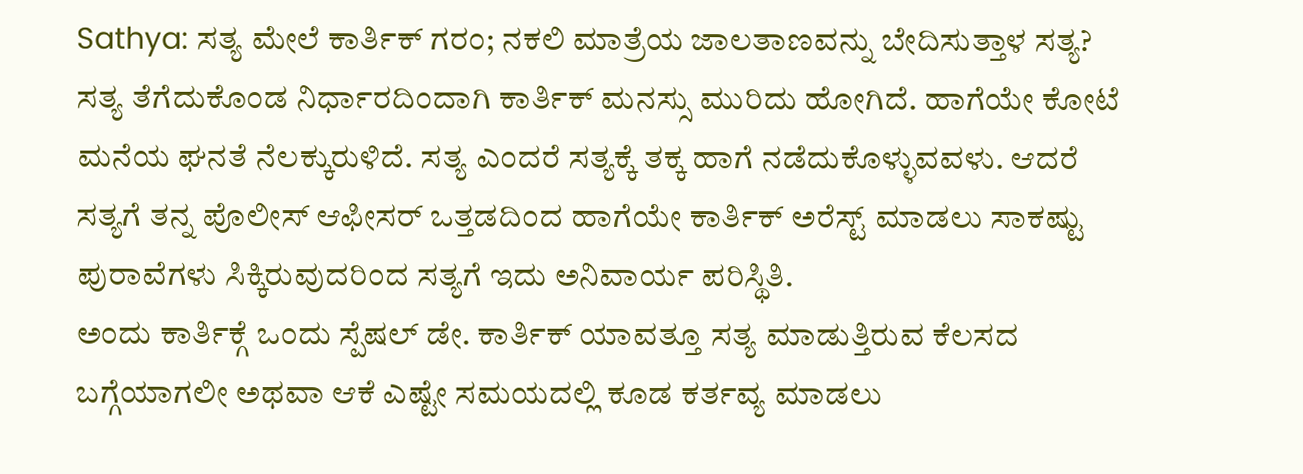Sathya: ಸತ್ಯ ಮೇಲೆ ಕಾರ್ತಿಕ್ ಗರಂ; ನಕಲಿ ಮಾತ್ರೆಯ ಜಾಲತಾಣವನ್ನು ಬೇದಿಸುತ್ತಾಳ ಸತ್ಯ?
ಸತ್ಯ ತೆಗೆದುಕೊಂಡ ನಿರ್ಧಾರದಿಂದಾಗಿ ಕಾರ್ತಿಕ್ ಮನಸ್ಸು ಮುರಿದು ಹೋಗಿದೆ. ಹಾಗೆಯೇ ಕೋಟೆ ಮನೆಯ ಘನತೆ ನೆಲಕ್ಕುರುಳಿದೆ. ಸತ್ಯ ಎಂದರೆ ಸತ್ಯಕ್ಕೆ ತಕ್ಕ ಹಾಗೆ ನಡೆದುಕೊಳ್ಳುವವಳು. ಆದರೆ ಸತ್ಯಗೆ ತನ್ನ ಪೊಲೀಸ್ ಆಫೀಸರ್ ಒತ್ತಡದಿಂದ ಹಾಗೆಯೇ ಕಾರ್ತಿಕ್ ಅರೆಸ್ಟ್ ಮಾಡಲು ಸಾಕಷ್ಟು ಪುರಾವೆಗಳು ಸಿಕ್ಕಿರುವುದರಿಂದ ಸತ್ಯಗೆ ಇದು ಅನಿವಾರ್ಯ ಪರಿಸ್ಥಿತಿ.
ಅಂದು ಕಾರ್ತಿಕ್ಗೆ ಒಂದು ಸ್ಪೆಷಲ್ ಡೇ. ಕಾರ್ತಿಕ್ ಯಾವತ್ತೂ ಸತ್ಯ ಮಾಡುತ್ತಿರುವ ಕೆಲಸದ ಬಗ್ಗೆಯಾಗಲೀ ಅಥವಾ ಆಕೆ ಎಷ್ಟೇ ಸಮಯದಲ್ಲಿ ಕೂಡ ಕರ್ತವ್ಯ ಮಾಡಲು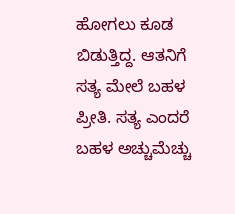ಹೋಗಲು ಕೂಡ ಬಿಡುತ್ತಿದ್ದ. ಆತನಿಗೆ ಸತ್ಯ ಮೇಲೆ ಬಹಳ ಪ್ರೀತಿ. ಸತ್ಯ ಎಂದರೆ ಬಹಳ ಅಚ್ಚುಮೆಚ್ಚು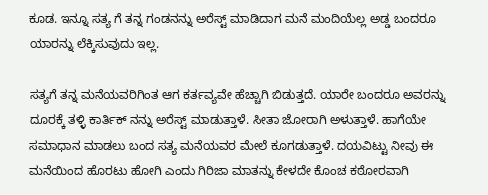ಕೂಡ. ಇನ್ನೂ ಸತ್ಯ ಗೆ ತನ್ನ ಗಂಡನನ್ನು ಅರೆಸ್ಟ್ ಮಾಡಿದಾಗ ಮನೆ ಮಂದಿಯೆಲ್ಲ ಅಡ್ಡ ಬಂದರೂ ಯಾರನ್ನು ಲೆಕ್ಕಿಸುವುದು ಇಲ್ಲ.

ಸತ್ಯಗೆ ತನ್ನ ಮನೆಯವರಿಗಿಂತ ಆಗ ಕರ್ತವ್ಯವೇ ಹೆಚ್ಚಾಗಿ ಬಿಡುತ್ತದೆ. ಯಾರೇ ಬಂದರೂ ಅವರನ್ನು ದೂರಕ್ಕೆ ತಳ್ಳಿ ಕಾರ್ತಿಕ್ ನನ್ನು ಅರೆಸ್ಟ್ ಮಾಡುತ್ತಾಳೆ. ಸೀತಾ ಜೋರಾಗಿ ಅಳುತ್ತಾಳೆ. ಹಾಗೆಯೇ ಸಮಾಧಾನ ಮಾಡಲು ಬಂದ ಸತ್ಯ ಮನೆಯವರ ಮೇಲೆ ಕೂಗಡುತ್ತಾಳೆ. ದಯವಿಟ್ಟು ನೀವು ಈ ಮನೆಯಿಂದ ಹೊರಟು ಹೋಗಿ ಎಂದು ಗಿರಿಜಾ ಮಾತನ್ನು ಕೇಳದೇ ಕೊಂಚ ಕಠೋರವಾಗಿ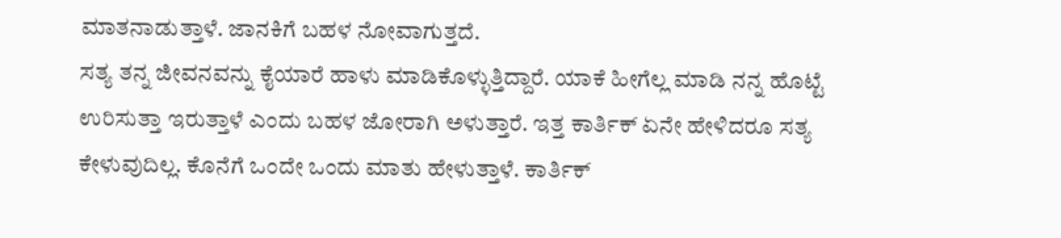ಮಾತನಾಡುತ್ತಾಳೆ. ಜಾನಕಿಗೆ ಬಹಳ ನೋವಾಗುತ್ತದೆ.
ಸತ್ಯ ತನ್ನ ಜೀವನವನ್ನು ಕೈಯಾರೆ ಹಾಳು ಮಾಡಿಕೊಳ್ಳುತ್ತಿದ್ದಾರೆ. ಯಾಕೆ ಹೀಗೆಲ್ಲ ಮಾಡಿ ನನ್ನ ಹೊಟ್ಟೆ ಉರಿಸುತ್ತಾ ಇರುತ್ತಾಳೆ ಎಂದು ಬಹಳ ಜೋರಾಗಿ ಅಳುತ್ತಾರೆ. ಇತ್ತ ಕಾರ್ತಿಕ್ ಏನೇ ಹೇಳಿದರೂ ಸತ್ಯ ಕೇಳುವುದಿಲ್ಲ. ಕೊನೆಗೆ ಒಂದೇ ಒಂದು ಮಾತು ಹೇಳುತ್ತಾಳೆ. ಕಾರ್ತಿಕ್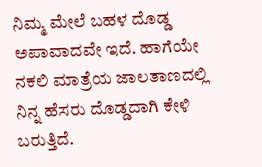ನಿಮ್ಮ ಮೇಲೆ ಬಹಳ ದೊಡ್ಡ ಅಪಾವಾದವೇ ಇದೆ. ಹಾಗೆಯೇ ನಕಲಿ ಮಾತ್ರೆಯ ಜಾಲತಾಣದಲ್ಲಿ ನಿನ್ನ ಹೆಸರು ದೊಡ್ಡದಾಗಿ ಕೇಳಿ ಬರುತ್ತಿದೆ.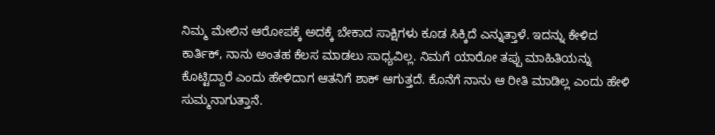ನಿಮ್ಮ ಮೇಲಿನ ಆರೋಪಕ್ಕೆ ಅದಕ್ಕೆ ಬೇಕಾದ ಸಾಕ್ಷಿಗಳು ಕೂಡ ಸಿಕ್ಕಿದೆ ಎನ್ನುತ್ತಾಳೆ. ಇದನ್ನು ಕೇಳಿದ ಕಾರ್ತಿಕ್, ನಾನು ಅಂತಹ ಕೆಲಸ ಮಾಡಲು ಸಾಧ್ಯವಿಲ್ಲ. ನಿಮಗೆ ಯಾರೋ ತಪ್ಪು ಮಾಹಿತಿಯನ್ನು ಕೊಟ್ಟಿದ್ದಾರೆ ಎಂದು ಹೇಳಿದಾಗ ಆತನಿಗೆ ಶಾಕ್ ಆಗುತ್ತದೆ. ಕೊನೆಗೆ ನಾನು ಆ ರೀತಿ ಮಾಡಿಲ್ಲ ಎಂದು ಹೇಳಿ ಸುಮ್ಮನಾಗುತ್ತಾನೆ.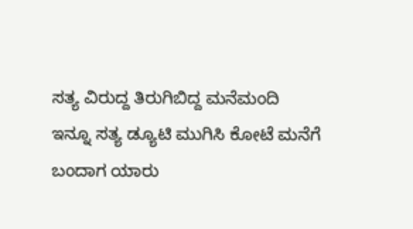ಸತ್ಯ ವಿರುದ್ದ ತಿರುಗಿಬಿದ್ದ ಮನೆಮಂದಿ
ಇನ್ನೂ ಸತ್ಯ ಡ್ಯೂಟಿ ಮುಗಿಸಿ ಕೋಟೆ ಮನೆಗೆ ಬಂದಾಗ ಯಾರು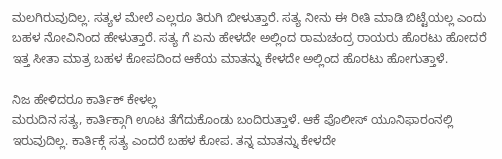ಮಲಗಿರುವುದಿಲ್ಲ. ಸತ್ಯಳ ಮೇಲೆ ಎಲ್ಲರೂ ತಿರುಗಿ ಬೀಳುತ್ತಾರೆ. ಸತ್ಯ ನೀನು ಈ ರೀತಿ ಮಾಡಿ ಬಿಟ್ಟೆಯಲ್ಲ ಎಂದು ಬಹಳ ನೋವಿನಿಂದ ಹೇಳುತ್ತಾರೆ. ಸತ್ಯ ಗೆ ಏನು ಹೇಳದೇ ಅಲ್ಲಿಂದ ರಾಮಚಂದ್ರ ರಾಯರು ಹೊರಟು ಹೋದರೆ ಇತ್ತ ಸೀತಾ ಮಾತ್ರ ಬಹಳ ಕೋಪದಿಂದ ಆಕೆಯ ಮಾತನ್ನು ಕೇಳದೇ ಅಲ್ಲಿಂದ ಹೊರಟು ಹೋಗುತ್ತಾಳೆ.

ನಿಜ ಹೇಳಿದರೂ ಕಾರ್ತಿಕ್ ಕೇಳಲ್ಲ
ಮರುದಿನ ಸತ್ಯ, ಕಾರ್ತಿಕ್ಗಾಗಿ ಊಟ ತೆಗೆದುಕೊಂಡು ಬಂದಿರುತ್ತಾಳೆ. ಆಕೆ ಪೊಲೀಸ್ ಯೂನಿಫಾರಂನಲ್ಲಿ ಇರುವುದಿಲ್ಲ. ಕಾರ್ತಿಕ್ಗೆ ಸತ್ಯ ಎಂದರೆ ಬಹಳ ಕೋಪ. ತನ್ನ ಮಾತನ್ನು ಕೇಳದೇ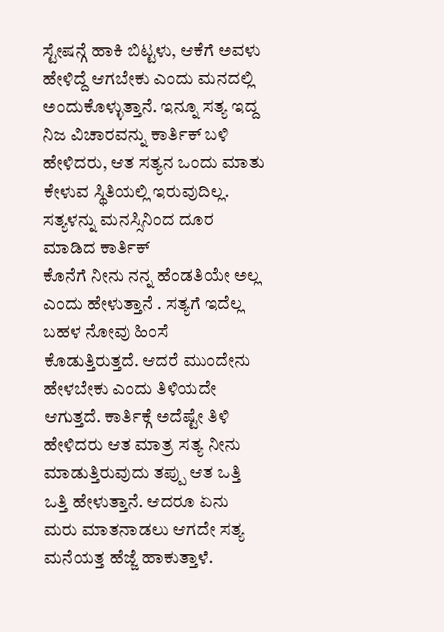ಸ್ಟೇಷನ್ಗೆ ಹಾಕಿ ಬಿಟ್ಟಳು, ಆಕೆಗೆ ಅವಳು ಹೇಳಿದ್ದೆ ಆಗಬೇಕು ಎಂದು ಮನದಲ್ಲಿ ಅಂದುಕೊಳ್ಳುತ್ತಾನೆ. ಇನ್ನೂ ಸತ್ಯ ಇದ್ದ ನಿಜ ವಿಚಾರವನ್ನು ಕಾರ್ತಿಕ್ ಬಳಿ ಹೇಳಿದರು, ಆತ ಸತ್ಯನ ಒಂದು ಮಾತು ಕೇಳುವ ಸ್ಥಿತಿಯಲ್ಲಿ ಇರುವುದಿಲ್ಲ.
ಸತ್ಯಳನ್ನು ಮನಸ್ಸಿನಿಂದ ದೂರ ಮಾಡಿದ ಕಾರ್ತಿಕ್
ಕೊನೆಗೆ ನೀನು ನನ್ನ ಹೆಂಡತಿಯೇ ಅಲ್ಲ ಎಂದು ಹೇಳುತ್ತಾನೆ . ಸತ್ಯಗೆ ಇದೆಲ್ಲ ಬಹಳ ನೋವು ಹಿಂಸೆ ಕೊಡುತ್ತಿರುತ್ತದೆ. ಆದರೆ ಮುಂದೇನು ಹೇಳಬೇಕು ಎಂದು ತಿಳಿಯದೇ ಆಗುತ್ತದೆ. ಕಾರ್ತಿಕ್ಗೆ ಅದೆಷ್ಟೇ ತಿಳಿ ಹೇಳಿದರು ಆತ ಮಾತ್ರ ಸತ್ಯ ನೀನು ಮಾಡುತ್ತಿರುವುದು ತಪ್ಪು ಆತ ಒತ್ತಿ ಒತ್ತಿ ಹೇಳುತ್ತಾನೆ. ಆದರೂ ಏನು ಮರು ಮಾತನಾಡಲು ಆಗದೇ ಸತ್ಯ ಮನೆಯತ್ತ ಹೆಜ್ಜೆ ಹಾಕುತ್ತಾಳೆ.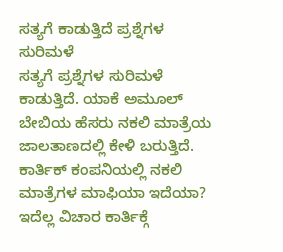ಸತ್ಯಗೆ ಕಾಡುತ್ತಿದೆ ಪ್ರಶ್ನೆಗಳ ಸುರಿಮಳೆ
ಸತ್ಯಗೆ ಪ್ರಶ್ನೆಗಳ ಸುರಿಮಳೆ ಕಾಡುತ್ತಿದೆ. ಯಾಕೆ ಅಮೂಲ್ ಬೇಬಿಯ ಹೆಸರು ನಕಲಿ ಮಾತ್ರೆಯ ಜಾಲತಾಣದಲ್ಲಿ ಕೇಳಿ ಬರುತ್ತಿದೆ. ಕಾರ್ತಿಕ್ ಕಂಪನಿಯಲ್ಲಿ ನಕಲಿ ಮಾತ್ರೆಗಳ ಮಾಫಿಯಾ ಇದೆಯಾ? ಇದೆಲ್ಲ ವಿಚಾರ ಕಾರ್ತಿಕ್ಗೆ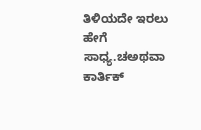ತಿಳಿಯದೇ ಇರಲು ಹೇಗೆ ಸಾಧ್ಯ.ಚಅಥವಾ ಕಾರ್ತಿಕ್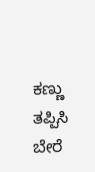ಕಣ್ಣು ತಪ್ಪಿಸಿ ಬೇರೆ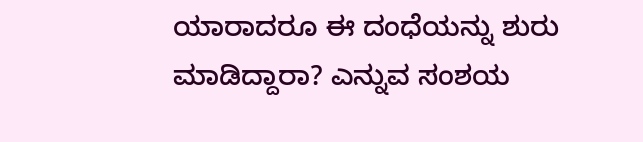ಯಾರಾದರೂ ಈ ದಂಧೆಯನ್ನು ಶುರು ಮಾಡಿದ್ದಾರಾ? ಎನ್ನುವ ಸಂಶಯ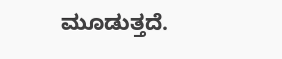ಮೂಡುತ್ತದೆ.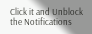Click it and Unblock the Notifications